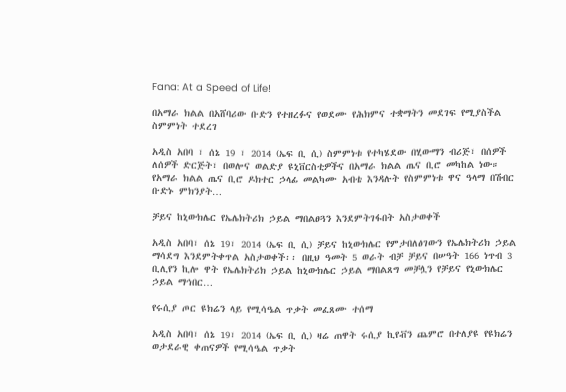Fana: At a Speed of Life!

በአማራ ክልል በአሸባሪው ቡድን የተዘረፉና የወደሙ የሕክምና ተቋማትን መደገፍ የሚያስችል ስምምነት ተደረገ

አዲስ አበባ ፣ ሰኔ 19 ፣ 2014 (ኤፍ ቢ ሲ) ስምምነቱ የተካሄደው በሂውማን ብሪጅ፣ በሰዎች ለሰዎች ድርጅት፣ በወሎና ወልድያ ዩኒቨርስቲዎችና በአማራ ክልል ጤና ቢሮ መካከል ነው። የአማራ ክልል ጤና ቢሮ ዶክተር ኃላፊ መልካሙ አብቴ እንዳሉት የስምምነቱ ዋና ዓላማ በሽብር ቡድኑ ምክንያት…

ቻይና ከኒውክሌር የኤሌክትሪክ ኃይል ማበልፀጓን እንደምትገፋበት አስታወቀች

አዲስ አበባ፣ ሰኔ 19፣ 2014 (ኤፍ ቢ ሲ) ቻይና ከኒውክሌር የምታበለፅገውን የኤሌክትሪክ ኃይል ማሳደግ እንደምትቀጥል አስታወቀች፡፡ በዚህ ዓመት 5 ወራት ብቻ ቻይና በሠዓት 166 ነጥብ 3 ቢሊየን ኪሎ ዋት የኤሌክትሪክ ኃይል ከኒውክሌር ኃይል ማበልጸግ መቻሏን የቻይና የኒውክሌር ኃይል ማኅበር…

የሩሲያ ጦር ዩክሬን ላይ የሚሳዔል ጥቃት መፈጸሙ ተሰማ

አዲስ አበባ፣ ሰኔ 19፣ 2014 (ኤፍ ቢ ሲ) ዛሬ ጠዋት ሩሲያ ኪየቭን ጨምሮ በተለያዩ የዩክሬን ወታደራዊ ቀጠናዎች የሚሳዔል ጥቃት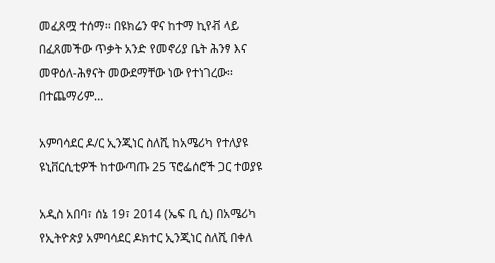መፈጸሟ ተሰማ፡፡ በዩክሬን ዋና ከተማ ኪየቭ ላይ በፈጸመችው ጥቃት አንድ የመኖሪያ ቤት ሕንፃ እና መዋዕለ-ሕፃናት መውደማቸው ነው የተነገረው፡፡ በተጨማሪም…

አምባሳደር ዶ/ር ኢንጂነር ስለሺ ከአሜሪካ የተለያዩ ዩኒቨርሲቲዎች ከተውጣጡ 25 ፕሮፌሰሮች ጋር ተወያዩ

አዲስ አበባ፣ ሰኔ 19፣ 2014 (ኤፍ ቢ ሲ) በአሜሪካ የኢትዮጵያ አምባሳደር ዶክተር ኢንጂነር ስለሺ በቀለ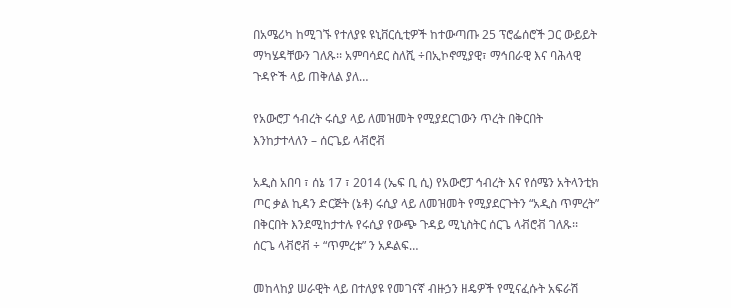በአሜሪካ ከሚገኙ የተለያዩ ዩኒቨርሲቲዎች ከተውጣጡ 25 ፕሮፌሰሮች ጋር ውይይት ማካሄዳቸውን ገለጹ፡፡ አምባሳደር ስለሺ ÷በኢኮኖሚያዊ፣ ማኅበራዊ እና ባሕላዊ ጉዳዮች ላይ ጠቅለል ያለ…

የአውሮፓ ኅብረት ሩሲያ ላይ ለመዝመት የሚያደርገውን ጥረት በቅርበት እንከታተላለን – ሰርጌይ ላቭሮቭ

አዲስ አበባ ፣ ሰኔ 17 ፣ 2014 (ኤፍ ቢ ሲ) የአውሮፓ ኅብረት እና የሰሜን አትላንቲክ ጦር ቃል ኪዳን ድርጅት (ኔቶ) ሩሲያ ላይ ለመዝመት የሚያደርጉትን “አዲስ ጥምረት” በቅርበት እንደሚከታተሉ የሩሲያ የውጭ ጉዳይ ሚኒስትር ሰርጌ ላቭሮቭ ገለጹ፡፡ ሰርጌ ላቭሮቭ ÷ “ጥምረቱ” ን አዶልፍ…

መከላከያ ሠራዊት ላይ በተለያዩ የመገናኛ ብዙኃን ዘዴዎች የሚናፈሱት አፍራሽ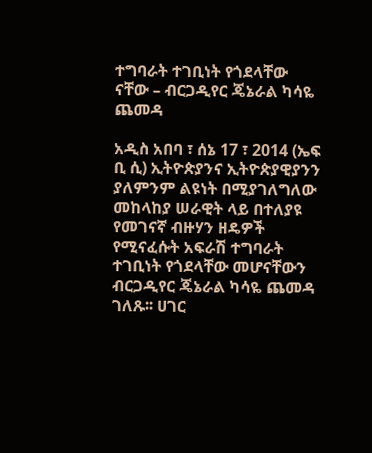ተግባራት ተገቢነት የጎደላቸው ናቸው – ብርጋዲየር ጄኔራል ካሳዬ ጨመዳ

አዲስ አበባ ፣ ሰኔ 17 ፣ 2014 (ኤፍ ቢ ሲ) ኢትዮጵያንና ኢትዮጵያዊያንን ያለምንም ልዩነት በሚያገለግለው መከላከያ ሠራዊት ላይ በተለያዩ የመገናኛ ብዙሃን ዘዴዎች የሚናፈሱት አፍራሽ ተግባራት ተገቢነት የጎደላቸው መሆናቸውን ብርጋዲየር ጄኔራል ካሳዬ ጨመዳ ገለጹ፡፡ ሀገር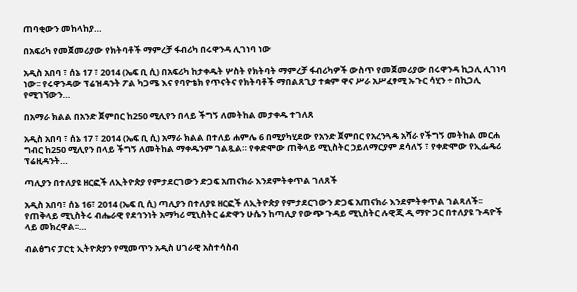ጠባቂውን መከላከያ…

በአፍሪካ የመጀመሪያው የክትባቶች ማምረቻ ፋብሪካ በሩዋንዳ ሊገነባ ነው

አዲስ አበባ ፣ ሰኔ 17 ፣ 2014 (ኤፍ ቢ ሲ) በአፍሪካ ከታቀዱት ሦስት የክትባት ማምረቻ ፋብሪካዎች ውስጥ የመጀመሪያው በሩዋንዳ ኪጋሊ ሊገነባ ነው፡፡ የሩዋንዳው ፕሬዝዳንት ፖል ካጋሜ እና የባዮቴክ የጥናትና የክትባቶች ማበልጸጊያ ተቋም ዋና ሥራ አሥፈፃሚ ኡጉር ሳሂን ÷ በኪጋሊ የሚገኘውን…

በአማራ ክልል በአንድ ጀምበር ከ250 ሚሊየን በላይ ችግኝ ለመትከል መታቀዱ ተገለጸ

አዲስ አበባ ፣ ሰኔ 17 ፣ 2014 (ኤፍ ቢ ሲ) አማራ ክልል በተለይ ሐምሌ 6 በሚያካሂደው የአንድ ጀምበር የአረንጓዴ አሻራ የችግኝ መትከል መርሐ ግብር ከ250 ሚሊየን በላይ ችግኝ ለመትከል ማቀዱንም ገልጿል። የቀድሞው ጠቅላይ ሚኒስትር ኃይለማርያም ደሳለኝ ፣ የቀድሞው የኢፌዴሪ ፕሬዚዳንት…

ጣሊያን በተለያዩ ዘርፎች ለኢትዮጵያ የምታደርገውን ድጋፍ አጠናክራ እንደምትቀጥል ገለጸች

አዲስ አበባ፣ ሰኔ 16፣ 2014 (ኤፍ ቢ ሲ) ጣሊያን በተለያዩ ዘርፎች ለኢትዮጵያ የምታደርገውን ድጋፍ አጠናክራ እንደምትቀጥል ገልጻለች፡፡ የጠቅላይ ሚኒስትሩ ብሔራዊ የደኅንነት አማካሪ ሚኒስትር ሬድዋን ሁሴን ከጣሊያ የውጭ ጉዳይ ሚኒስትር ሉዊጂ ዲ ማዮ ጋር በተለያዩ ጉዳዮች ላይ መክረዋል፡፡…

ብልፅግና ፓርቲ ኢትዮጵያን የሚመጥን አዲስ ሀገራዊ አስተሳስብ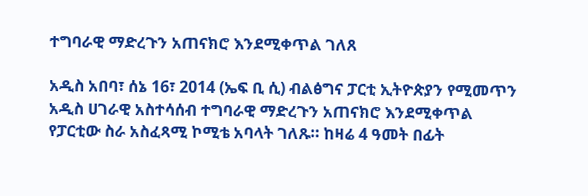ተግባራዊ ማድረጉን አጠናክሮ እንደሚቀጥል ገለጸ

አዲስ አበባ፣ ሰኔ 16፣ 2014 (ኤፍ ቢ ሲ) ብልፅግና ፓርቲ ኢትዮጵያን የሚመጥን አዲስ ሀገራዊ አስተሳሰብ ተግባራዊ ማድረጉን አጠናክሮ እንደሚቀጥል የፓርቲው ስራ አስፈጻሚ ኮሚቴ አባላት ገለጹ። ከዛሬ 4 ዓመት በፊት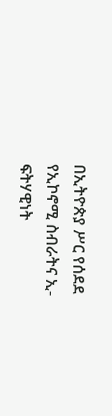በኢትዮጵያ ሥር የሰደደ የኢኮኖሚ ስብራትና ኢ-ፍትሃዊነት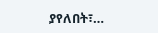ያየለበት፣…